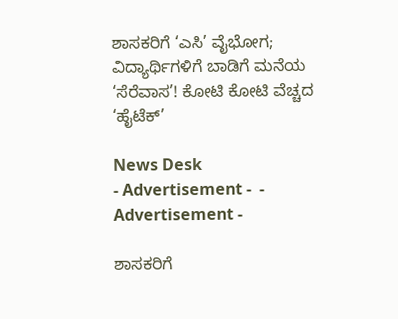ಶಾಸಕರಿಗೆ ‘ಎಸಿ’ ವೈಭೋಗ; ವಿದ್ಯಾರ್ಥಿಗಳಿಗೆ ಬಾಡಿಗೆ ಮನೆಯ ‘ಸೆರೆವಾಸ’! ಕೋಟಿ ಕೋಟಿ ವೆಚ್ಚದ ‘ಹೈಟೆಕ್’

News Desk
- Advertisement -  - Advertisement -

ಶಾಸಕರಿಗೆ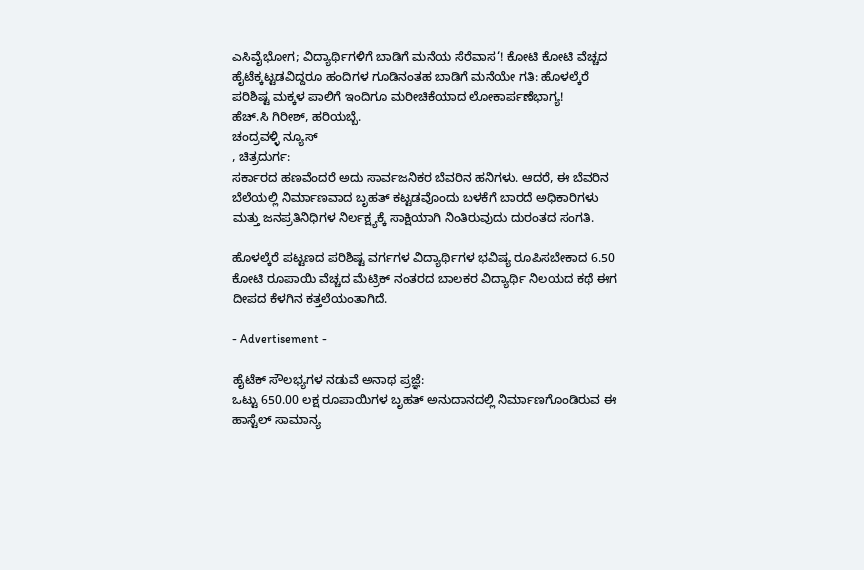ಎಸಿವೈಭೋಗ; ವಿದ್ಯಾರ್ಥಿಗಳಿಗೆ ಬಾಡಿಗೆ ಮನೆಯ ಸೆರೆವಾಸ‘! ಕೋಟಿ ಕೋಟಿ ವೆಚ್ಚದ ಹೈಟೆಕ್ಕಟ್ಟಡವಿದ್ದರೂ ಹಂದಿಗಳ ಗೂಡಿನಂತಹ ಬಾಡಿಗೆ ಮನೆಯೇ ಗತಿ: ಹೊಳಲ್ಕೆರೆ ಪರಿಶಿಷ್ಟ ಮಕ್ಕಳ ಪಾಲಿಗೆ ಇಂದಿಗೂ ಮರೀಚಿಕೆಯಾದ ಲೋಕಾರ್ಪಣೆಭಾಗ್ಯ!
ಹೆಚ್.ಸಿ ಗಿರೀಶ್, ಹರಿಯಬ್ಬೆ.
ಚಂದ್ರವಳ್ಳಿ ನ್ಯೂಸ್
, ಚಿತ್ರದುರ್ಗ:
ಸರ್ಕಾರದ ಹಣವೆಂದರೆ ಅದು ಸಾರ್ವಜನಿಕರ ಬೆವರಿನ ಹನಿಗಳು. ಆದರೆ, ಈ ಬೆವರಿನ ಬೆಲೆಯಲ್ಲಿ ನಿರ್ಮಾಣವಾದ ಬೃಹತ್ ಕಟ್ಟಡವೊಂದು ಬಳಕೆಗೆ ಬಾರದೆ ಅಧಿಕಾರಿಗಳು ಮತ್ತು ಜನಪ್ರತಿನಿಧಿಗಳ ನಿರ್ಲಕ್ಷ್ಯಕ್ಕೆ ಸಾಕ್ಷಿಯಾಗಿ ನಿಂತಿರುವುದು ದುರಂತದ ಸಂಗತಿ.

ಹೊಳಲ್ಕೆರೆ ಪಟ್ಟಣದ ಪರಿಶಿಷ್ಟ ವರ್ಗಗಳ ವಿದ್ಯಾರ್ಥಿಗಳ ಭವಿಷ್ಯ ರೂಪಿಸಬೇಕಾದ 6.50 ಕೋಟಿ ರೂಪಾಯಿ ವೆಚ್ಚದ ಮೆಟ್ರಿಕ್ ನಂತರದ ಬಾಲಕರ ವಿದ್ಯಾರ್ಥಿ ನಿಲಯದ ಕಥೆ ಈಗ ದೀಪದ ಕೆಳಗಿನ ಕತ್ತಲೆಯಂತಾಗಿದೆ.

- Advertisement -

ಹೈಟೆಕ್ ಸೌಲಭ್ಯಗಳ ನಡುವೆ ಅನಾಥ ಪ್ರಜ್ಞೆ:
ಒಟ್ಟು 650.00 ಲಕ್ಷ ರೂಪಾಯಿಗಳ ಬೃಹತ್ ಅನುದಾನದಲ್ಲಿ ನಿರ್ಮಾಣಗೊಂಡಿರುವ ಈ ಹಾಸ್ಟೆಲ್ ಸಾಮಾನ್ಯ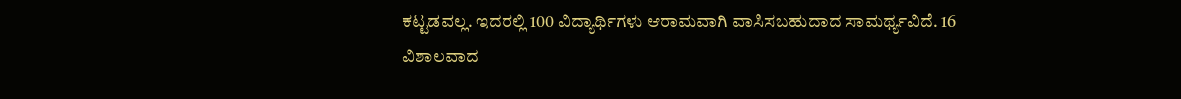ಕಟ್ಟಡವಲ್ಲ. ಇದರಲ್ಲಿ 100 ವಿದ್ಯಾರ್ಥಿಗಳು ಆರಾಮವಾಗಿ ವಾಸಿಸಬಹುದಾದ ಸಾಮರ್ಥ್ಯವಿದೆ. 16 ವಿಶಾಲವಾದ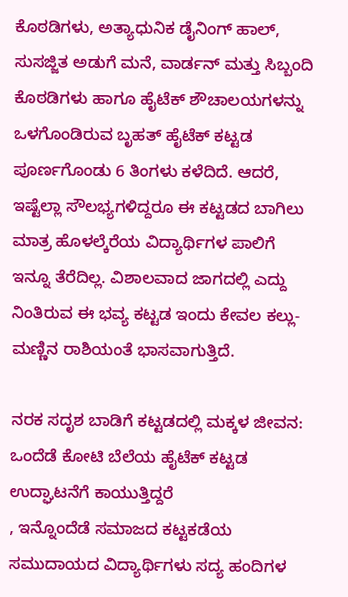ಕೊಠಡಿಗಳು, ಅತ್ಯಾಧುನಿಕ ಡೈನಿಂಗ್ ಹಾಲ್, ಸುಸಜ್ಜಿತ ಅಡುಗೆ ಮನೆ, ವಾರ್ಡನ್ ಮತ್ತು ಸಿಬ್ಬಂದಿ ಕೊಠಡಿಗಳು ಹಾಗೂ ಹೈಟೆಕ್ ಶೌಚಾಲಯಗಳನ್ನು ಒಳಗೊಂಡಿರುವ ಬೃಹತ್ ಹೈಟೆಕ್ ಕಟ್ಟಡ ಪೂರ್ಣಗೊಂಡು 6 ತಿಂಗಳು ಕಳೆದಿದೆ. ಆದರೆ, ಇಷ್ಟೆಲ್ಲಾ ಸೌಲಭ್ಯಗಳಿದ್ದರೂ ಈ ಕಟ್ಟಡದ ಬಾಗಿಲು ಮಾತ್ರ ಹೊಳಲ್ಕೆರೆಯ ವಿದ್ಯಾರ್ಥಿಗಳ ಪಾಲಿಗೆ ಇನ್ನೂ ತೆರೆದಿಲ್ಲ. ವಿಶಾಲವಾದ ಜಾಗದಲ್ಲಿ ಎದ್ದು ನಿಂತಿರುವ ಈ ಭವ್ಯ ಕಟ್ಟಡ ಇಂದು ಕೇವಲ ಕಲ್ಲು-ಮಣ್ಣಿನ ರಾಶಿಯಂತೆ ಭಾಸವಾಗುತ್ತಿದೆ.

ನರಕ ಸದೃಶ ಬಾಡಿಗೆ ಕಟ್ಟಡದಲ್ಲಿ ಮಕ್ಕಳ ಜೀವನ:
ಒಂದೆಡೆ ಕೋಟಿ ಬೆಲೆಯ ಹೈಟೆಕ್ ಕಟ್ಟಡ ಉದ್ಘಾಟನೆಗೆ ಕಾಯುತ್ತಿದ್ದರೆ
, ಇನ್ನೊಂದೆಡೆ ಸಮಾಜದ ಕಟ್ಟಕಡೆಯ ಸಮುದಾಯದ ವಿದ್ಯಾರ್ಥಿಗಳು ಸದ್ಯ ಹಂದಿಗಳ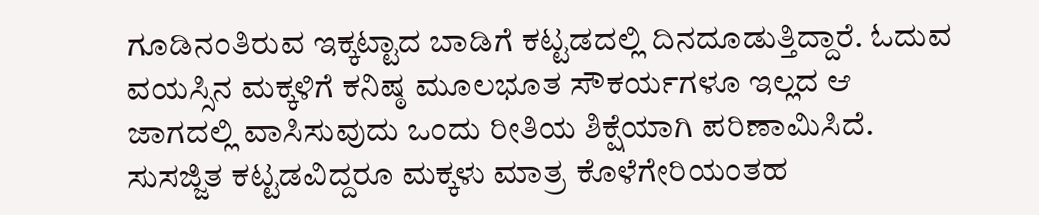ಗೂಡಿನಂತಿರುವ ಇಕ್ಕಟ್ಟಾದ ಬಾಡಿಗೆ ಕಟ್ಟಡದಲ್ಲಿ ದಿನದೂಡುತ್ತಿದ್ದಾರೆ. ಓದುವ ವಯಸ್ಸಿನ ಮಕ್ಕಳಿಗೆ ಕನಿಷ್ಠ ಮೂಲಭೂತ ಸೌಕರ್ಯಗಳೂ ಇಲ್ಲದ ಆ ಜಾಗದಲ್ಲಿ ವಾಸಿಸುವುದು ಒಂದು ರೀತಿಯ ಶಿಕ್ಷೆಯಾಗಿ ಪರಿಣಾಮಿಸಿದೆ. ಸುಸಜ್ಜಿತ ಕಟ್ಟಡವಿದ್ದರೂ ಮಕ್ಕಳು ಮಾತ್ರ ಕೊಳೆಗೇರಿಯಂತಹ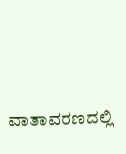ವಾತಾವರಣದಲ್ಲಿ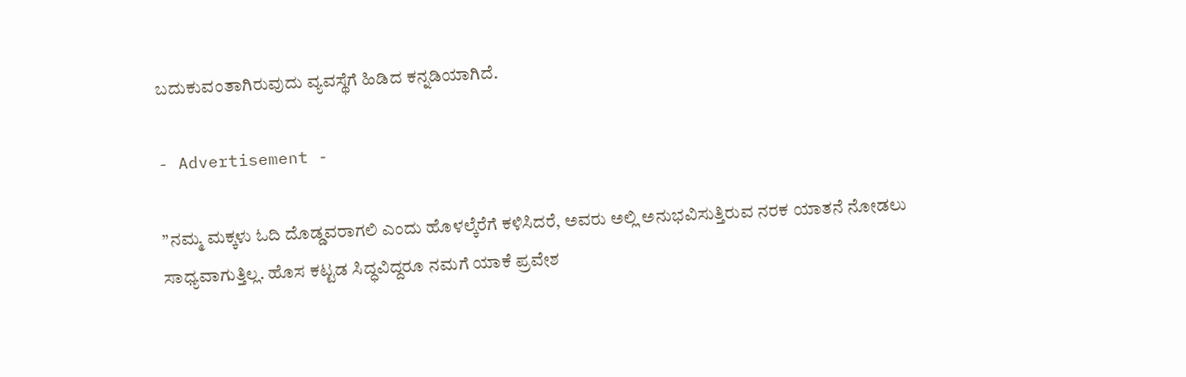ಬದುಕುವಂತಾಗಿರುವುದು ವ್ಯವಸ್ಥೆಗೆ ಹಿಡಿದ ಕನ್ನಡಿಯಾಗಿದೆ.

- Advertisement -

”ನಮ್ಮ ಮಕ್ಕಳು ಓದಿ ದೊಡ್ಡವರಾಗಲಿ ಎಂದು ಹೊಳಲ್ಕೆರೆಗೆ ಕಳಿಸಿದರೆ, ಅವರು ಅಲ್ಲಿ ಅನುಭವಿಸುತ್ತಿರುವ ನರಕ ಯಾತನೆ ನೋಡಲು ಸಾಧ್ಯವಾಗುತ್ತಿಲ್ಲ. ಹೊಸ ಕಟ್ಟಡ ಸಿದ್ಧವಿದ್ದರೂ ನಮಗೆ ಯಾಕೆ ಪ್ರವೇಶ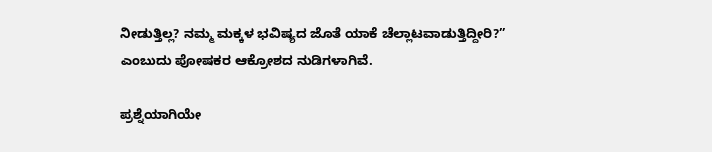ನೀಡುತ್ತಿಲ್ಲ? ನಮ್ಮ ಮಕ್ಕಳ ಭವಿಷ್ಯದ ಜೊತೆ ಯಾಕೆ ಚೆಲ್ಲಾಟವಾಡುತ್ತಿದ್ದೀರಿ?” ಎಂಬುದು ಪೋಷಕರ ಆಕ್ರೋಶದ ನುಡಿಗಳಾಗಿವೆ.

ಪ್ರಶ್ನೆಯಾಗಿಯೇ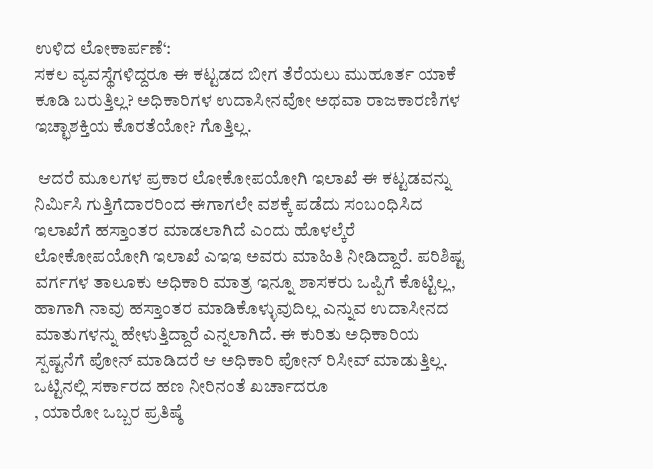ಉಳಿದ ಲೋಕಾರ್ಪಣೆ‘:
ಸಕಲ ವ್ಯವಸ್ಥೆಗಳಿದ್ದರೂ ಈ ಕಟ್ಟಡದ ಬೀಗ ತೆರೆಯಲು ಮುಹೂರ್ತ ಯಾಕೆ ಕೂಡಿ ಬರುತ್ತಿಲ್ಲ? ಅಧಿಕಾರಿಗಳ ಉದಾಸೀನವೋ ಅಥವಾ ರಾಜಕಾರಣಿಗಳ ಇಚ್ಛಾಶಕ್ತಿಯ ಕೊರತೆಯೋ? ಗೊತ್ತಿಲ್ಲ.

 ಆದರೆ ಮೂಲಗಳ ಪ್ರಕಾರ ಲೋಕೋಪಯೋಗಿ ಇಲಾಖೆ ಈ ಕಟ್ಟಡವನ್ನು ನಿರ್ಮಿಸಿ ಗುತ್ತಿಗೆದಾರರಿಂದ ಈಗಾಗಲೇ ವಶಕ್ಕೆ ಪಡೆದು ಸಂಬಂಧಿಸಿದ ಇಲಾಖೆಗೆ ಹಸ್ತಾಂತರ ಮಾಡಲಾಗಿದೆ ಎಂದು ಹೊಳಲ್ಕೆರೆ ಲೋಕೋಪಯೋಗಿ ಇಲಾಖೆ ಎಇಇ ಅವರು ಮಾಹಿತಿ ನೀಡಿದ್ದಾರೆ. ಪರಿಶಿಷ್ಟ ವರ್ಗಗಳ ತಾಲೂಕು ಅಧಿಕಾರಿ ಮಾತ್ರ ಇನ್ನೂ ಶಾಸಕರು ಒಪ್ಪಿಗೆ ಕೊಟ್ಟಿಲ್ಲ, ಹಾಗಾಗಿ ನಾವು ಹಸ್ತಾಂತರ ಮಾಡಿಕೊಳ್ಳುವುದಿಲ್ಲ ಎನ್ನುವ ಉದಾಸೀನದ ಮಾತುಗಳನ್ನು ಹೇಳುತ್ತಿದ್ದಾರೆ ಎನ್ನಲಾಗಿದೆ. ಈ ಕುರಿತು ಅಧಿಕಾರಿಯ ಸ್ಪಷ್ಟನೆಗೆ ಪೋನ್ ಮಾಡಿದರೆ ಆ ಅಧಿಕಾರಿ ಪೋನ್ ರಿಸೀವ್ ಮಾಡುತ್ತಿಲ್ಲ.
ಒಟ್ಟಿನಲ್ಲಿ ಸರ್ಕಾರದ ಹಣ ನೀರಿನಂತೆ ಖರ್ಚಾದರೂ
, ಯಾರೋ ಒಬ್ಬರ ಪ್ರತಿಷ್ಠೆ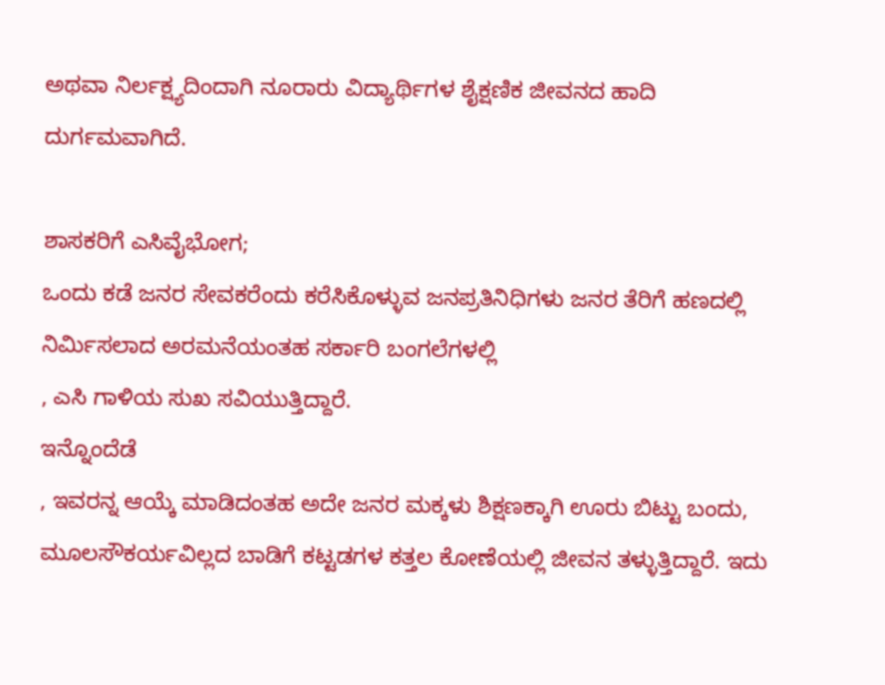ಅಥವಾ ನಿರ್ಲಕ್ಷ್ಯದಿಂದಾಗಿ ನೂರಾರು ವಿದ್ಯಾರ್ಥಿಗಳ ಶೈಕ್ಷಣಿಕ ಜೀವನದ ಹಾದಿ ದುರ್ಗಮವಾಗಿದೆ.

ಶಾಸಕರಿಗೆ ಎಸಿವೈಭೋಗ;
ಒಂದು ಕಡೆ ಜನರ ಸೇವಕರೆಂದು ಕರೆಸಿಕೊಳ್ಳುವ ಜನಪ್ರತಿನಿಧಿಗಳು ಜನರ ತೆರಿಗೆ ಹಣದಲ್ಲಿ ನಿರ್ಮಿಸಲಾದ ಅರಮನೆಯಂತಹ ಸರ್ಕಾರಿ ಬಂಗಲೆಗಳಲ್ಲಿ
, ಎಸಿ ಗಾಳಿಯ ಸುಖ ಸವಿಯುತ್ತಿದ್ದಾರೆ.
ಇನ್ನೊಂದೆಡೆ
, ಇವರನ್ನ ಆಯ್ಕೆ ಮಾಡಿದಂತಹ ಅದೇ ಜನರ ಮಕ್ಕಳು ಶಿಕ್ಷಣಕ್ಕಾಗಿ ಊರು ಬಿಟ್ಟು ಬಂದು, ಮೂಲಸೌಕರ್ಯವಿಲ್ಲದ ಬಾಡಿಗೆ ಕಟ್ಟಡಗಳ ಕತ್ತಲ ಕೋಣೆಯಲ್ಲಿ ಜೀವನ ತಳ್ಳುತ್ತಿದ್ದಾರೆ. ಇದು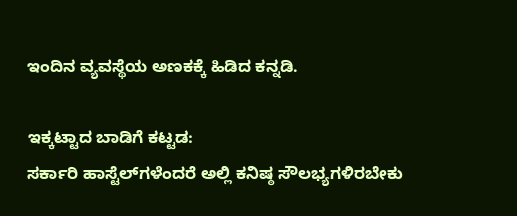ಇಂದಿನ ವ್ಯವಸ್ಥೆಯ ಅಣಕಕ್ಕೆ ಹಿಡಿದ ಕನ್ನಡಿ.

ಇಕ್ಕಟ್ಟಾದ ಬಾಡಿಗೆ ಕಟ್ಟಡ:
ಸರ್ಕಾರಿ ಹಾಸ್ಟೆಲ್‌ಗಳೆಂದರೆ ಅಲ್ಲಿ ಕನಿಷ್ಠ ಸೌಲಭ್ಯಗಳಿರಬೇಕು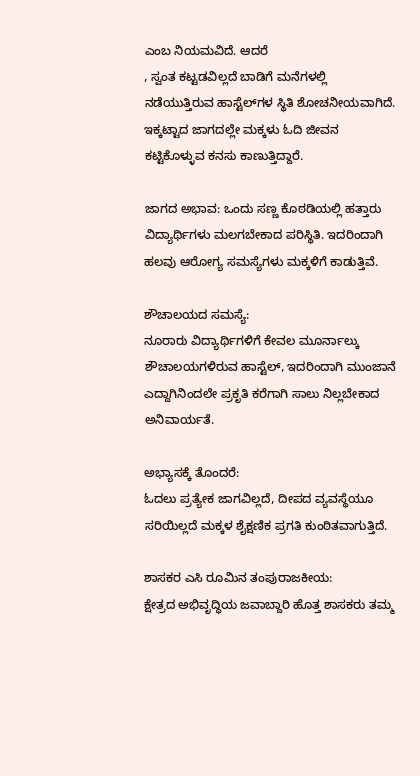ಎಂಬ ನಿಯಮವಿದೆ. ಆದರೆ
, ಸ್ವಂತ ಕಟ್ಟಡವಿಲ್ಲದೆ ಬಾಡಿಗೆ ಮನೆಗಳಲ್ಲಿ ನಡೆಯುತ್ತಿರುವ ಹಾಸ್ಟೆಲ್‌ಗಳ ಸ್ಥಿತಿ ಶೋಚನೀಯವಾಗಿದೆ. ಇಕ್ಕಟ್ಟಾದ ಜಾಗದಲ್ಲೇ ಮಕ್ಕಳು ಓದಿ ಜೀವನ ಕಟ್ಟಿಕೊಳ್ಳುವ ಕನಸು ಕಾಣುತ್ತಿದ್ದಾರೆ.

ಜಾಗದ ಅಭಾವ: ಒಂದು ಸಣ್ಣ ಕೊಠಡಿಯಲ್ಲಿ ಹತ್ತಾರು ವಿದ್ಯಾರ್ಥಿಗಳು ಮಲಗಬೇಕಾದ ಪರಿಸ್ಥಿತಿ. ಇದರಿಂದಾಗಿ ಹಲವು ಆರೋಗ್ಯ ಸಮಸ್ಯೆಗಳು ಮಕ್ಕಳಿಗೆ ಕಾಡುತ್ತಿವೆ.

ಶೌಚಾಲಯದ ಸಮಸ್ಯೆ:
ನೂರಾರು ವಿದ್ಯಾರ್ಥಿಗಳಿಗೆ ಕೇವಲ ಮೂರ್ನಾಲ್ಕು ಶೌಚಾಲಯಗಳಿರುವ ಹಾಸ್ಟೆಲ್, ಇದರಿಂದಾಗಿ ಮುಂಜಾನೆ ಎದ್ದಾಗಿನಿಂದಲೇ ಪ್ರಕೃತಿ ಕರೆಗಾಗಿ ಸಾಲು ನಿಲ್ಲಬೇಕಾದ ಅನಿವಾರ್ಯತೆ.

ಅಭ್ಯಾಸಕ್ಕೆ ತೊಂದರೆ:
ಓದಲು ಪ್ರತ್ಯೇಕ ಜಾಗವಿಲ್ಲದೆ, ದೀಪದ ವ್ಯವಸ್ಥೆಯೂ ಸರಿಯಿಲ್ಲದೆ ಮಕ್ಕಳ ಶೈಕ್ಷಣಿಕ ಪ್ರಗತಿ ಕುಂಠಿತವಾಗುತ್ತಿದೆ.

ಶಾಸಕರ ಎಸಿ ರೂಮಿನ ತಂಪುರಾಜಕೀಯ:
ಕ್ಷೇತ್ರದ ಅಭಿವೃದ್ಧಿಯ ಜವಾಬ್ದಾರಿ ಹೊತ್ತ ಶಾಸಕರು ತಮ್ಮ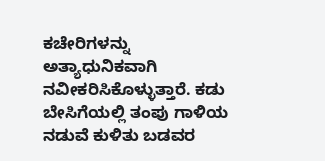ಕಚೇರಿಗಳನ್ನು ಅತ್ಯಾಧುನಿಕವಾಗಿ ನವೀಕರಿಸಿಕೊಳ್ಳುತ್ತಾರೆ. ಕಡು ಬೇಸಿಗೆಯಲ್ಲಿ ತಂಪು ಗಾಳಿಯ ನಡುವೆ ಕುಳಿತು ಬಡವರ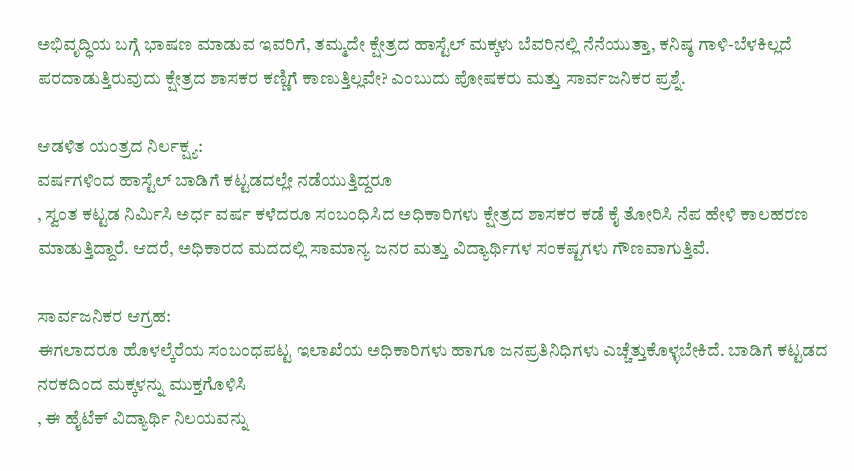ಅಭಿವೃದ್ಧಿಯ ಬಗ್ಗೆ ಭಾಷಣ ಮಾಡುವ ಇವರಿಗೆ, ತಮ್ಮದೇ ಕ್ಷೇತ್ರದ ಹಾಸ್ಟೆಲ್ ಮಕ್ಕಳು ಬೆವರಿನಲ್ಲಿ ನೆನೆಯುತ್ತಾ, ಕನಿಷ್ಠ ಗಾಳಿ-ಬೆಳಕಿಲ್ಲದೆ ಪರದಾಡುತ್ತಿರುವುದು ಕ್ಷೇತ್ರದ ಶಾಸಕರ ಕಣ್ಣಿಗೆ ಕಾಣುತ್ತಿಲ್ಲವೇ? ಎಂಬುದು ಪೋಷಕರು ಮತ್ತು ಸಾರ್ವಜನಿಕರ ಪ್ರಶ್ನೆ.

ಆಡಳಿತ ಯಂತ್ರದ ನಿರ್ಲಕ್ಷ್ಯ:
ವರ್ಷಗಳಿಂದ ಹಾಸ್ಟೆಲ್ ಬಾಡಿಗೆ ಕಟ್ಟಡದಲ್ಲೇ ನಡೆಯುತ್ತಿದ್ದರೂ
, ಸ್ವಂತ ಕಟ್ಟಡ ನಿರ್ಮಿಸಿ ಅರ್ಧ ವರ್ಷ ಕಳೆದರೂ ಸಂಬಂಧಿಸಿದ ಅಧಿಕಾರಿಗಳು ಕ್ಷೇತ್ರದ ಶಾಸಕರ ಕಡೆ ಕೈ ತೋರಿಸಿ ನೆಪ ಹೇಳಿ ಕಾಲಹರಣ ಮಾಡುತ್ತಿದ್ದಾರೆ. ಆದರೆ, ಅಧಿಕಾರದ ಮದದಲ್ಲಿ ಸಾಮಾನ್ಯ ಜನರ ಮತ್ತು ವಿದ್ಯಾರ್ಥಿಗಳ ಸಂಕಷ್ಟಗಳು ಗೌಣವಾಗುತ್ತಿವೆ.

ಸಾರ್ವಜನಿಕರ ಆಗ್ರಹ:
ಈಗಲಾದರೂ ಹೊಳಲ್ಕೆರೆಯ ಸಂಬಂಧಪಟ್ಟ ಇಲಾಖೆಯ ಅಧಿಕಾರಿಗಳು ಹಾಗೂ ಜನಪ್ರತಿನಿಧಿಗಳು ಎಚ್ಚೆತ್ತುಕೊಳ್ಳಬೇಕಿದೆ. ಬಾಡಿಗೆ ಕಟ್ಟಡದ ನರಕದಿಂದ ಮಕ್ಕಳನ್ನು ಮುಕ್ತಗೊಳಿಸಿ
, ಈ ಹೈಟೆಕ್ ವಿದ್ಯಾರ್ಥಿ ನಿಲಯವನ್ನು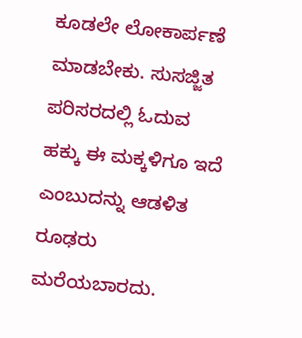ಕೂಡಲೇ ಲೋಕಾರ್ಪಣೆ ಮಾಡಬೇಕು. ಸುಸಜ್ಜಿತ ಪರಿಸರದಲ್ಲಿ ಓದುವ ಹಕ್ಕು ಈ ಮಕ್ಕಳಿಗೂ ಇದೆ ಎಂಬುದನ್ನು ಆಡಳಿತ ರೂಢರು ಮರೆಯಬಾರದು.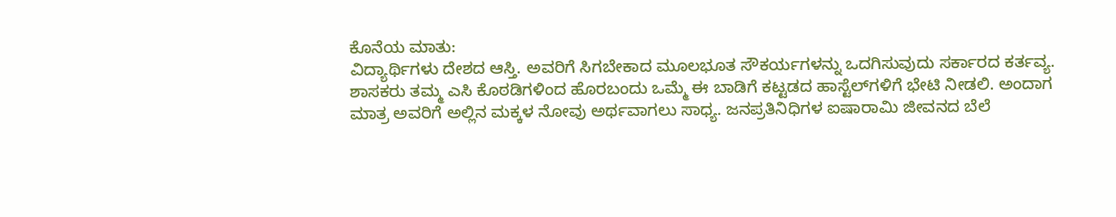ಕೊನೆಯ ಮಾತು:
ವಿದ್ಯಾರ್ಥಿಗಳು ದೇಶದ ಆಸ್ತಿ. ಅವರಿಗೆ ಸಿಗಬೇಕಾದ ಮೂಲಭೂತ ಸೌಕರ್ಯಗಳನ್ನು ಒದಗಿಸುವುದು ಸರ್ಕಾರದ ಕರ್ತವ್ಯ. ಶಾಸಕರು ತಮ್ಮ ಎಸಿ ಕೊಠಡಿಗಳಿಂದ ಹೊರಬಂದು ಒಮ್ಮೆ ಈ ಬಾಡಿಗೆ ಕಟ್ಟಡದ ಹಾಸ್ಟೆಲ್‌ಗಳಿಗೆ ಭೇಟಿ ನೀಡಲಿ. ಅಂದಾಗ ಮಾತ್ರ ಅವರಿಗೆ ಅಲ್ಲಿನ ಮಕ್ಕಳ ನೋವು ಅರ್ಥವಾಗಲು ಸಾಧ್ಯ. ಜನಪ್ರತಿನಿಧಿಗಳ ಐಷಾರಾಮಿ ಜೀವನದ ಬೆಲೆ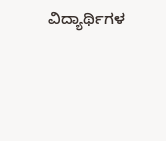ವಿದ್ಯಾರ್ಥಿಗಳ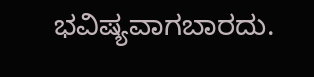ಭವಿಷ್ಯವಾಗಬಾರದು.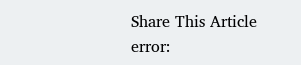Share This Article
error: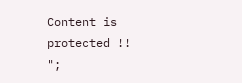Content is protected !!
";